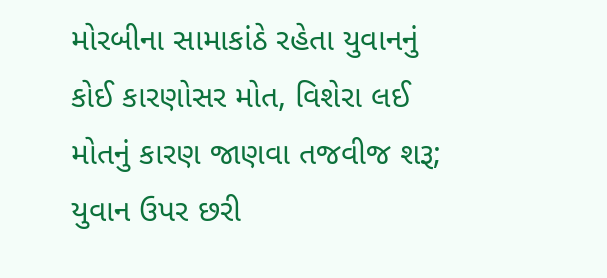મોરબીના સામાકાંઠે રહેતા યુવાનનું કોઈ કારણોસર મોત, વિશેરા લઈ મોતનું કારણ જાણવા તજવીજ શરૂ; યુવાન ઉપર છરી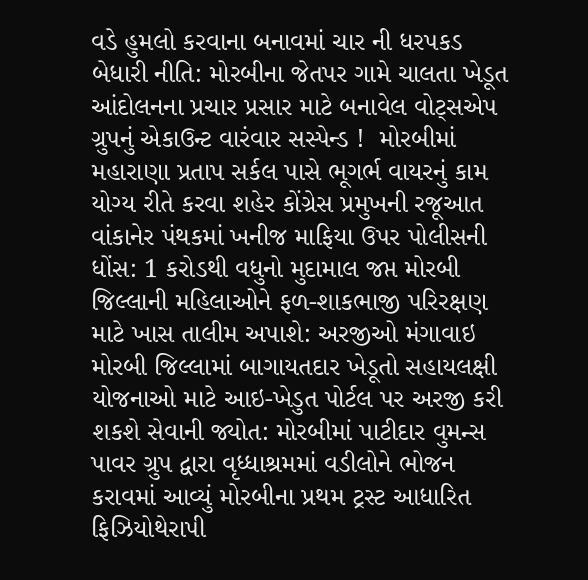વડે હુમલો કરવાના બનાવમાં ચાર ની ધરપકડ બેધારી નીતિ: મોરબીના જેતપર ગામે ચાલતા ખેડૂત આંદોલનના પ્રચાર પ્રસાર માટે બનાવેલ વોટ્સએપ ગ્રુપનું એકાઉન્ટ વારંવાર સસ્પેન્ડ !  મોરબીમાં મહારાણા પ્રતાપ સર્કલ પાસે ભૂગર્ભ વાયરનું કામ યોગ્ય રીતે કરવા શહેર કોંગ્રેસ પ્રમુખની રજૂઆત વાંકાનેર પંથકમાં ખનીજ માફિયા ઉપર પોલીસની ધોંસ: 1 કરોડથી વધુનો મુદામાલ જપ્ત મોરબી જિલ્લાની મહિલાઓને ફળ-શાકભાજી પરિરક્ષણ માટે ખાસ તાલીમ અપાશે: અરજીઓ મંગાવાઇ મોરબી જિલ્લામાં બાગાયતદાર ખેડૂતો સહાયલક્ષી યોજનાઓ માટે આઇ-ખેડુત પોર્ટલ પર અરજી કરી શકશે સેવાની જ્યોત: મોરબીમાં પાટીદાર વુમન્સ પાવર ગ્રુપ દ્વારા વૃધ્ધાશ્રમમાં વડીલોને ભોજન કરાવમાં આવ્યું મોરબીના પ્રથમ ટ્રસ્ટ આધારિત ફિઝિયોથેરાપી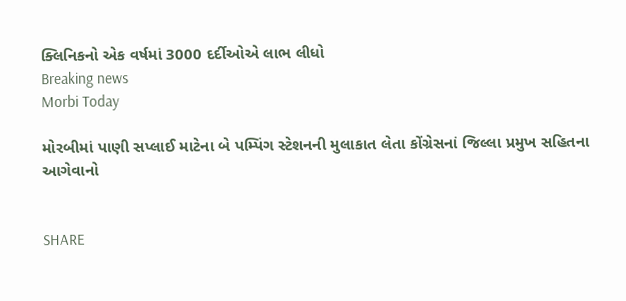ક્લિનિકનો એક વર્ષમાં 3000 દર્દીઓએ લાભ લીધો
Breaking news
Morbi Today

મોરબીમાં પાણી સપ્લાઈ માટેના બે પમ્પિંગ સ્ટેશનની મુલાકાત લેતા કોંગ્રેસનાં જિલ્લા પ્રમુખ સહિતના આગેવાનો


SHARE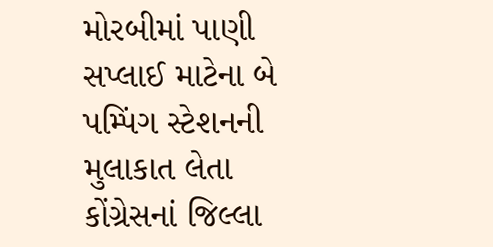મોરબીમાં પાણી સપ્લાઈ માટેના બે પમ્પિંગ સ્ટેશનની મુલાકાત લેતા કોંગ્રેસનાં જિલ્લા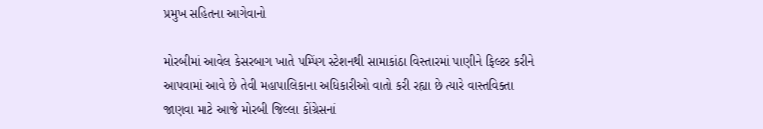પ્રમુખ સહિતના આગેવાનો

મોરબીમાં આવેલ કેસરબાગ ખાતે પમ્પિંગ સ્ટેશનથી સામાકાંઠા વિસ્તારમાં પાણીને ફિલ્ટર કરીને આપવામાં આવે છે તેવી મહાપાલિકાના અધિકારીઓ વાતો કરી રહ્યા છે ત્યારે વાસ્તવિક્તા જાણવા માટે આજે મોરબી જિલ્લા કોંગ્રેસનાં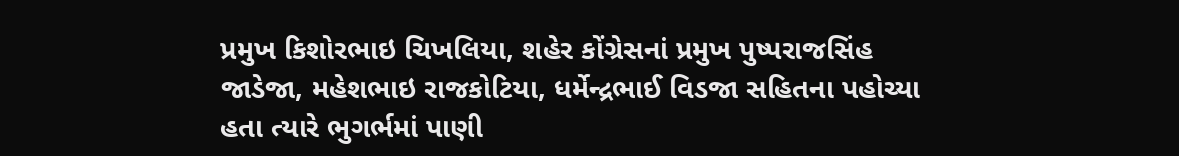પ્રમુખ કિશોરભાઇ ચિખલિયા, શહેર કોંગ્રેસનાં પ્રમુખ પુષ્પરાજસિંહ જાડેજા, મહેશભાઇ રાજકોટિયા, ધર્મેન્દ્રભાઈ વિડજા સહિતના પહોચ્યા હતા ત્યારે ભુગર્ભમાં પાણી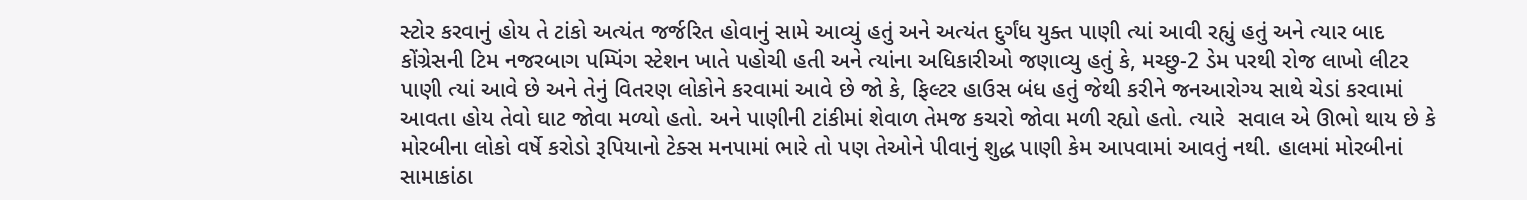સ્ટોર કરવાનું હોય તે ટાંકો અત્યંત જર્જરિત હોવાનું સામે આવ્યું હતું અને અત્યંત દુર્ગંધ યુક્ત પાણી ત્યાં આવી રહ્યું હતું અને ત્યાર બાદ કોંગ્રેસની ટિમ નજરબાગ પમ્પિંગ સ્ટેશન ખાતે પહોચી હતી અને ત્યાંના અધિકારીઓ જણાવ્યુ હતું કે, મચ્છુ-2 ડેમ પરથી રોજ લાખો લીટર પાણી ત્યાં આવે છે અને તેનું વિતરણ લોકોને કરવામાં આવે છે જો કે, ફિલ્ટર હાઉસ બંધ હતું જેથી કરીને જનઆરોગ્ય સાથે ચેડાં કરવામાં આવતા હોય તેવો ઘાટ જોવા મળ્યો હતો. અને પાણીની ટાંકીમાં શેવાળ તેમજ કચરો જોવા મળી રહ્યો હતો. ત્યારે  સવાલ એ ઊભો થાય છે કે મોરબીના લોકો વર્ષે કરોડો રૂપિયાનો ટેક્સ મનપામાં ભારે તો પણ તેઓને પીવાનું શુદ્ધ પાણી કેમ આપવામાં આવતું નથી. હાલમાં મોરબીનાં સામાકાંઠા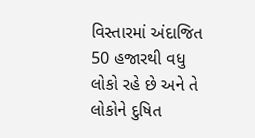વિસ્તારમાં અંદાજિત 50 હજારથી વધુ લોકો રહે છે અને તે લોકોને દુષિત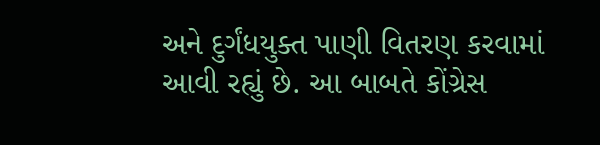અને દુર્ગંધયુક્ત પાણી વિતરણ કરવામાં આવી રહ્યું છે. આ બાબતે કોંગ્રેસ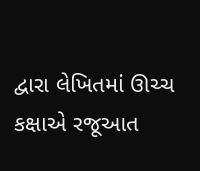દ્વારા લેખિતમાં ઊચ્ચ કક્ષાએ રજૂઆત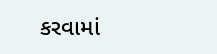કરવામાં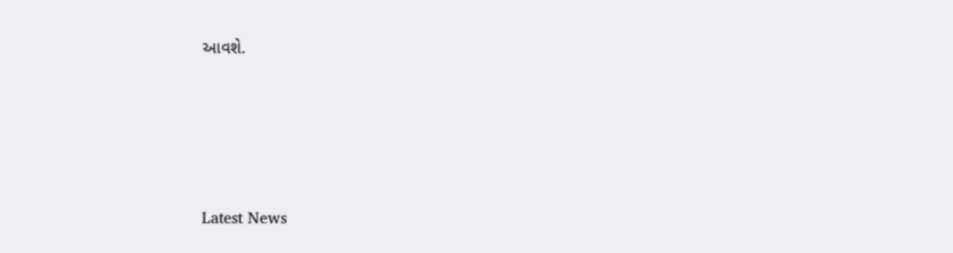આવશે.






Latest News